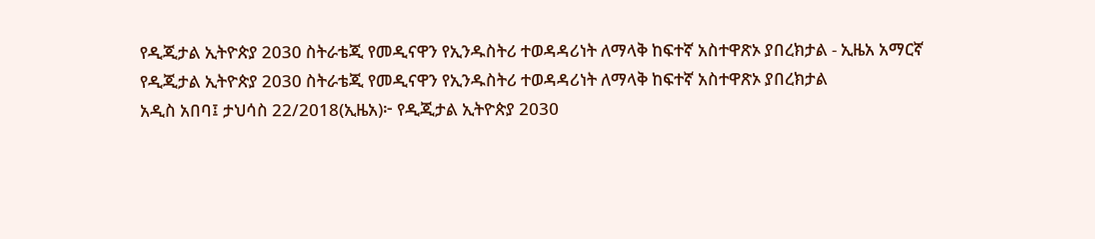የዲጂታል ኢትዮጵያ 2030 ስትራቴጂ የመዲናዋን የኢንዱስትሪ ተወዳዳሪነት ለማላቅ ከፍተኛ አስተዋጽኦ ያበረክታል - ኢዜአ አማርኛ
የዲጂታል ኢትዮጵያ 2030 ስትራቴጂ የመዲናዋን የኢንዱስትሪ ተወዳዳሪነት ለማላቅ ከፍተኛ አስተዋጽኦ ያበረክታል
አዲስ አበባ፤ ታህሳስ 22/2018(ኢዜአ)፦ የዲጂታል ኢትዮጵያ 2030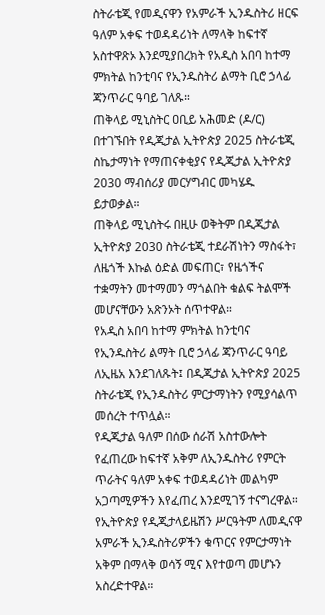ስትራቴጂ የመዲናዋን የአምራች ኢንዱስትሪ ዘርፍ ዓለም አቀፍ ተወዳዳሪነት ለማላቅ ከፍተኛ አስተዋጽኦ እንደሚያበረክት የአዲስ አበባ ከተማ ምክትል ከንቲባና የኢንዱስትሪ ልማት ቢሮ ኃላፊ ጃንጥራር ዓባይ ገለጹ።
ጠቅላይ ሚኒስትር ዐቢይ አሕመድ (ዶ/ር) በተገኙበት የዲጂታል ኢትዮጵያ 2025 ስትራቴጂ ስኬታማነት የማጠናቀቂያና የዲጂታል ኢትዮጵያ 2030 ማብሰሪያ መርሃግብር መካሄዱ ይታወቃል።
ጠቅላይ ሚኒስትሩ በዚሁ ወቅትም በዲጂታል ኢትዮጵያ 2030 ስትራቴጂ ተደራሽነትን ማስፋት፣ ለዜጎች እኩል ዕድል መፍጠር፣ የዜጎችና ተቋማትን መተማመን ማጎልበት ቁልፍ ትልሞች መሆናቸውን አጽንኦት ሰጥተዋል።
የአዲስ አበባ ከተማ ምክትል ከንቲባና የኢንዱስትሪ ልማት ቢሮ ኃላፊ ጃንጥራር ዓባይ ለኢዜአ እንደገለጹት፤ በዲጂታል ኢትዮጵያ 2025 ስትራቴጂ የኢንዱስትሪ ምርታማነትን የሚያሳልጥ መሰረት ተጥሏል።
የዲጂታል ዓለም በሰው ሰራሽ አስተውሎት የፈጠረው ከፍተኛ አቅም ለኢንዱስትሪ የምርት ጥራትና ዓለም አቀፍ ተወዳዳሪነት መልካም አጋጣሚዎችን እየፈጠረ እንደሚገኝ ተናግረዋል።
የኢትዮጵያ የዲጂታላይዜሽን ሥርዓትም ለመዲናዋ አምራች ኢንዱስትሪዎችን ቁጥርና የምርታማነት አቅም በማላቅ ወሳኝ ሚና እየተወጣ መሆኑን አስረድተዋል።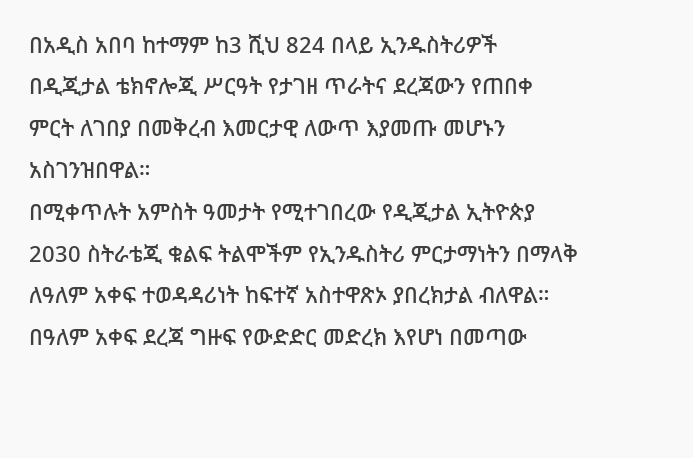በአዲስ አበባ ከተማም ከ3 ሺህ 824 በላይ ኢንዱስትሪዎች በዲጂታል ቴክኖሎጂ ሥርዓት የታገዘ ጥራትና ደረጃውን የጠበቀ ምርት ለገበያ በመቅረብ እመርታዊ ለውጥ እያመጡ መሆኑን አስገንዝበዋል።
በሚቀጥሉት አምስት ዓመታት የሚተገበረው የዲጂታል ኢትዮጵያ 2030 ስትራቴጂ ቁልፍ ትልሞችም የኢንዱስትሪ ምርታማነትን በማላቅ ለዓለም አቀፍ ተወዳዳሪነት ከፍተኛ አስተዋጽኦ ያበረክታል ብለዋል።
በዓለም አቀፍ ደረጃ ግዙፍ የውድድር መድረክ እየሆነ በመጣው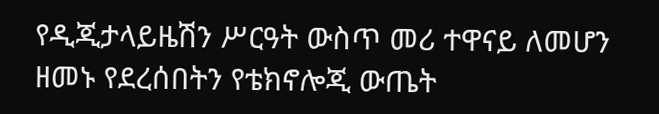የዲጂታላይዜሽን ሥርዓት ውስጥ መሪ ተዋናይ ለመሆን ዘመኑ የደረሰበትን የቴክኖሎጂ ውጤት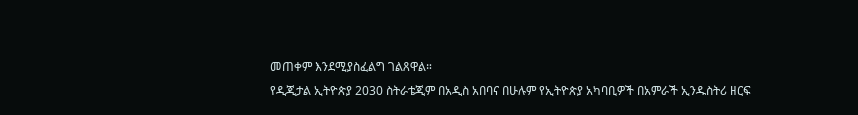መጠቀም እንደሚያስፈልግ ገልጸዋል።
የዲጂታል ኢትዮጵያ 2030 ስትራቴጂም በአዲስ አበባና በሁሉም የኢትዮጵያ አካባቢዎች በአምራች ኢንዱስትሪ ዘርፍ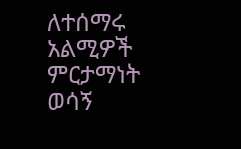ለተሰማሩ አልሚዎች ምርታማነት ወሳኝ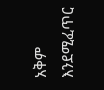አቅም እንደሚፈጥር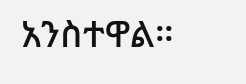አንስተዋል።